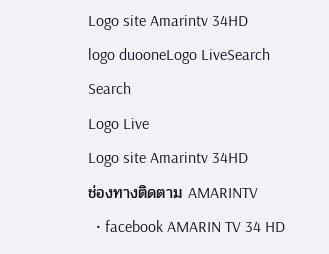Logo site Amarintv 34HD
logo duooneLogo LiveSearch
Search
Logo Live
Logo site Amarintv 34HD
ช่องทางติดตาม AMARINTV
  • facebook AMARIN TV 34 HD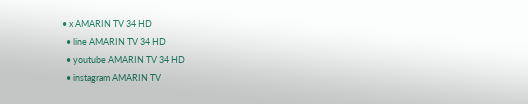• x AMARIN TV 34 HD
  • line AMARIN TV 34 HD
  • youtube AMARIN TV 34 HD
  • instagram AMARIN TV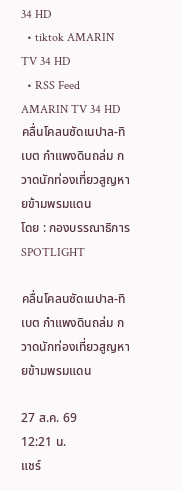34 HD
  • tiktok AMARIN TV 34 HD
  • RSS Feed AMARIN TV 34 HD
คลื่นโคลนซัดเนปาล-ทิเบต กำแพงดินถล่ม กวาดนักท่องเที่ยวสูญหายข้ามพรมแดน
โดย : กองบรรณาธิการ SPOTLIGHT

คลื่นโคลนซัดเนปาล-ทิเบต กำแพงดินถล่ม กวาดนักท่องเที่ยวสูญหายข้ามพรมแดน

27 ส.ค. 69
12:21 น.
แชร์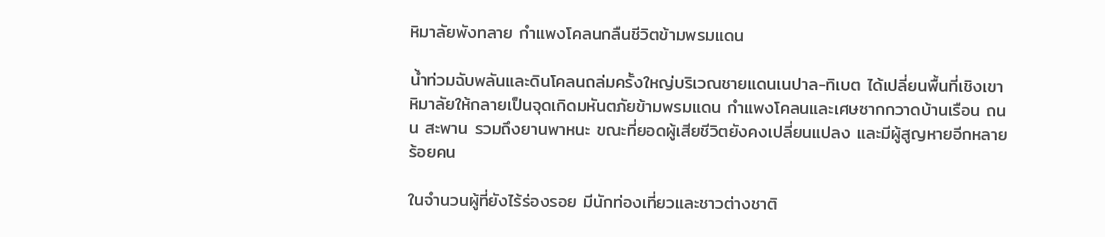หิมาลัยพังทลาย กำแพงโคลนกลืนชีวิตข้ามพรมแดน

น้ำท่วมฉับพลันและดินโคลนถล่มครั้งใหญ่บริเวณชายแดนเนปาล-ทิเบต ได้เปลี่ยนพื้นที่เชิงเขาหิมาลัยให้กลายเป็นจุดเกิดมหันตภัยข้ามพรมแดน กำแพงโคลนและเศษซากกวาดบ้านเรือน ถนน สะพาน รวมถึงยานพาหนะ ขณะที่ยอดผู้เสียชีวิตยังคงเปลี่ยนแปลง และมีผู้สูญหายอีกหลายร้อยคน

ในจำนวนผู้ที่ยังไร้ร่องรอย มีนักท่องเที่ยวและชาวต่างชาติ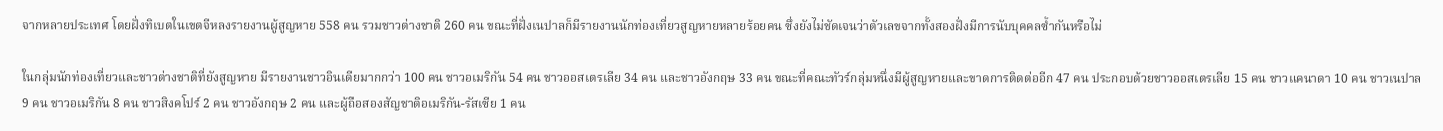จากหลายประเทศ โดยฝั่งทิเบตในเขตจีหลงรายงานผู้สูญหาย 558 คน รวมชาวต่างชาติ 260 คน ขณะที่ฝั่งเนปาลก็มีรายงานนักท่องเที่ยวสูญหายหลายร้อยคน ซึ่งยังไม่ชัดเจนว่าตัวเลขจากทั้งสองฝั่งมีการนับบุคคลซ้ำกันหรือไม่

ในกลุ่มนักท่องเที่ยวและชาวต่างชาติที่ยังสูญหาย มีรายงานชาวอินเดียมากกว่า 100 คน ชาวอเมริกัน 54 คน ชาวออสเตรเลีย 34 คน และชาวอังกฤษ 33 คน ขณะที่คณะทัวร์กลุ่มหนึ่งมีผู้สูญหายและขาดการติดต่ออีก 47 คน ประกอบด้วยชาวออสเตรเลีย 15 คน ชาวแคนาดา 10 คน ชาวเนปาล 9 คน ชาวอเมริกัน 8 คน ชาวสิงคโปร์ 2 คน ชาวอังกฤษ 2 คน และผู้ถือสองสัญชาติอเมริกัน-รัสเซีย 1 คน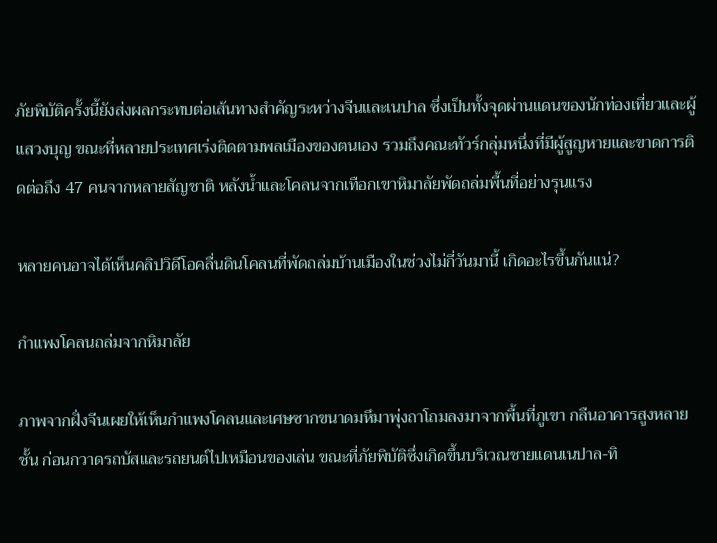ภัยพิบัติครั้งนี้ยังส่งผลกระทบต่อเส้นทางสำคัญระหว่างจีนและเนปาล ซึ่งเป็นทั้งจุดผ่านแดนของนักท่องเที่ยวและผู้แสวงบุญ ขณะที่หลายประเทศเร่งติดตามพลเมืองของตนเอง รวมถึงคณะทัวร์กลุ่มหนึ่งที่มีผู้สูญหายและขาดการติดต่อถึง 47 คนจากหลายสัญชาติ หลังน้ำและโคลนจากเทือกเขาหิมาลัยพัดถล่มพื้นที่อย่างรุนแรง

หลายคนอาจได้เห็นคลิปวิดีโอคลื่นดินโคลนที่พัดถล่มบ้านเมืองในช่วงไม่กี่วันมานี้ เกิดอะไรขึ้นกันแน่?

กำแพงโคลนถล่มจากหิมาลัย

ภาพจากฝั่งจีนเผยให้เห็นกำแพงโคลนและเศษซากขนาดมหึมาพุ่งถาโถมลงมาจากพื้นที่ภูเขา กลืนอาคารสูงหลายชั้น ก่อนกวาดรถบัสและรถยนต์ไปเหมือนของเล่น ขณะที่ภัยพิบัติซึ่งเกิดขึ้นบริเวณชายแดนเนปาล-ทิ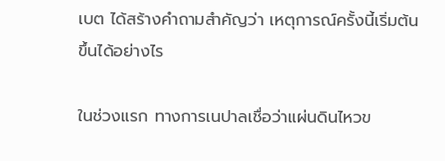เบต ได้สร้างคำถามสำคัญว่า เหตุการณ์ครั้งนี้เริ่มต้นขึ้นได้อย่างไร

ในช่วงแรก ทางการเนปาลเชื่อว่าแผ่นดินไหวข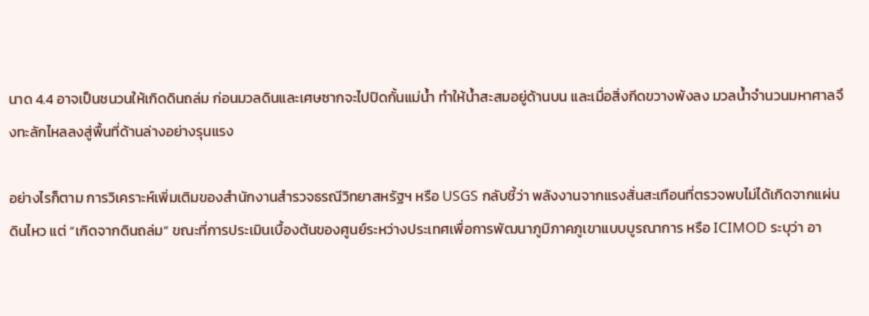นาด 4.4 อาจเป็นชนวนให้เกิดดินถล่ม ก่อนมวลดินและเศษซากจะไปปิดกั้นแม่น้ำ ทำให้น้ำสะสมอยู่ด้านบน และเมื่อสิ่งกีดขวางพังลง มวลน้ำจำนวนมหาศาลจึงทะลักไหลลงสู่พื้นที่ด้านล่างอย่างรุนแรง

อย่างไรก็ตาม การวิเคราะห์เพิ่มเติมของสำนักงานสำรวจธรณีวิทยาสหรัฐฯ หรือ USGS กลับชี้ว่า พลังงานจากแรงสั่นสะเทือนที่ตรวจพบไม่ได้เกิดจากแผ่นดินไหว แต่ “เกิดจากดินถล่ม” ขณะที่การประเมินเบื้องต้นของศูนย์ระหว่างประเทศเพื่อการพัฒนาภูมิภาคภูเขาแบบบูรณาการ หรือ ICIMOD ระบุว่า อา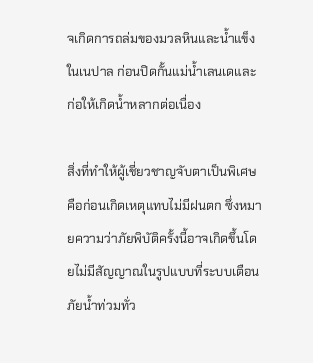จเกิดการถล่มของมวลหินและน้ำแข็งในเนปาล ก่อนปิดกั้นแม่น้ำเลนเดและก่อให้เกิดน้ำหลากต่อเนื่อง

สิ่งที่ทำให้ผู้เชี่ยวชาญจับตาเป็นพิเศษ คือก่อนเกิดเหตุแทบไม่มีฝนตก ซึ่งหมายความว่าภัยพิบัติครั้งนี้อาจเกิดขึ้นโดยไม่มีสัญญาณในรูปแบบที่ระบบเตือนภัยน้ำท่วมทั่ว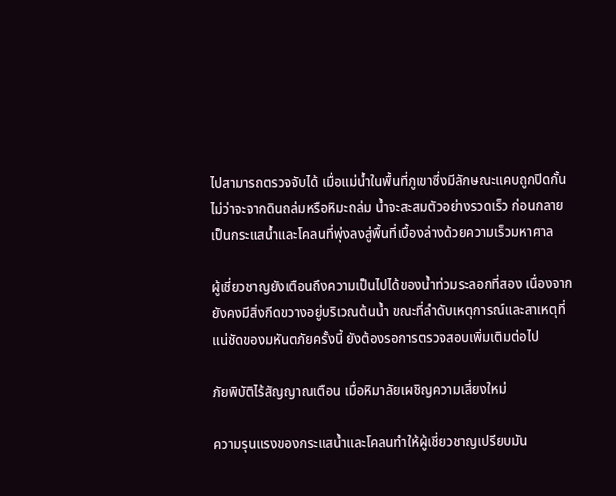ไปสามารถตรวจจับได้ เมื่อแม่น้ำในพื้นที่ภูเขาซึ่งมีลักษณะแคบถูกปิดกั้น ไม่ว่าจะจากดินถล่มหรือหิมะถล่ม น้ำจะสะสมตัวอย่างรวดเร็ว ก่อนกลายเป็นกระแสน้ำและโคลนที่พุ่งลงสู่พื้นที่เบื้องล่างด้วยความเร็วมหาศาล

ผู้เชี่ยวชาญยังเตือนถึงความเป็นไปได้ของน้ำท่วมระลอกที่สอง เนื่องจากยังคงมีสิ่งกีดขวางอยู่บริเวณต้นน้ำ ขณะที่ลำดับเหตุการณ์และสาเหตุที่แน่ชัดของมหันตภัยครั้งนี้ ยังต้องรอการตรวจสอบเพิ่มเติมต่อไป

ภัยพิบัติไร้สัญญาณเตือน เมื่อหิมาลัยเผชิญความเสี่ยงใหม่

ความรุนแรงของกระแสน้ำและโคลนทำให้ผู้เชี่ยวชาญเปรียบมัน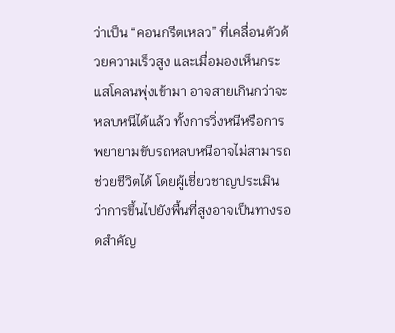ว่าเป็น “คอนกรีตเหลว” ที่เคลื่อนตัวด้วยความเร็วสูง และเมื่อมองเห็นกระแสโคลนพุ่งเข้ามา อาจสายเกินกว่าจะหลบหนีได้แล้ว ทั้งการวิ่งหนีหรือการพยายามขับรถหลบหนีอาจไม่สามารถช่วยชีวิตได้ โดยผู้เชี่ยวชาญประเมินว่าการขึ้นไปยังพื้นที่สูงอาจเป็นทางรอดสำคัญ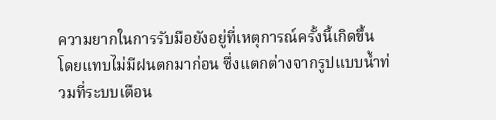ความยากในการรับมือยังอยู่ที่เหตุการณ์ครั้งนี้เกิดขึ้นโดยแทบไม่มีฝนตกมาก่อน ซึ่งแตกต่างจากรูปแบบน้ำท่วมที่ระบบเตือน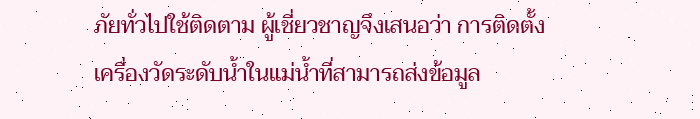ภัยทั่วไปใช้ติดตาม ผู้เชี่ยวชาญจึงเสนอว่า การติดตั้งเครื่องวัดระดับน้ำในแม่น้ำที่สามารถส่งข้อมูล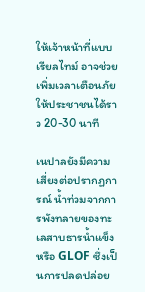ให้เจ้าหน้าที่แบบเรียลไทม์ อาจช่วยเพิ่มเวลาเตือนภัยให้ประชาชนได้ราว 20-30 นาที

เนปาลยังมีความเสี่ยงต่อปรากฏการณ์ น้ำท่วมจากการพังทลายของทะเลสาบธารน้ำแข็ง หรือ GLOF ซึ่งเป็นการปลดปล่อย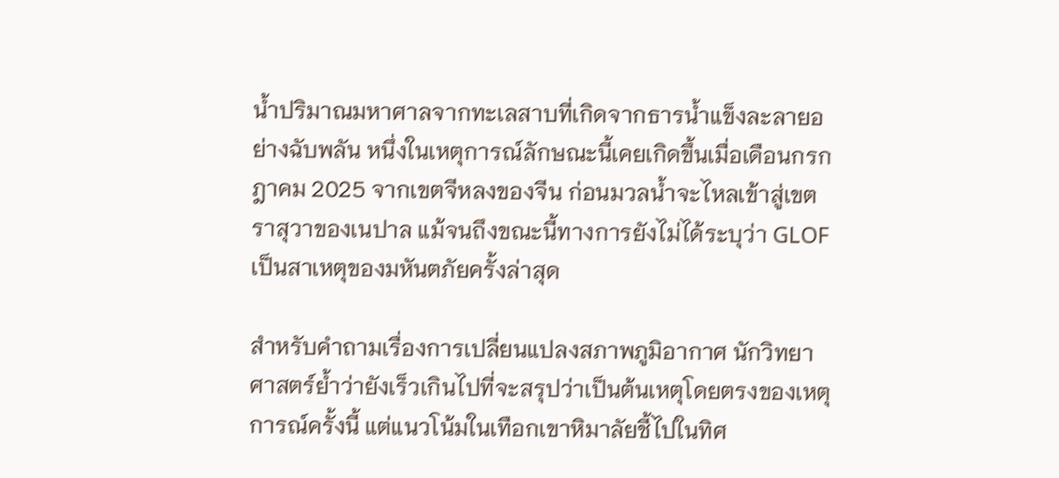น้ำปริมาณมหาศาลจากทะเลสาบที่เกิดจากธารน้ำแข็งละลายอย่างฉับพลัน หนึ่งในเหตุการณ์ลักษณะนี้เคยเกิดขึ้นเมื่อเดือนกรกฎาคม 2025 จากเขตจีหลงของจีน ก่อนมวลน้ำจะไหลเข้าสู่เขตราสุวาของเนปาล แม้จนถึงขณะนี้ทางการยังไม่ได้ระบุว่า GLOF เป็นสาเหตุของมหันตภัยครั้งล่าสุด

สำหรับคำถามเรื่องการเปลี่ยนแปลงสภาพภูมิอากาศ นักวิทยาศาสตร์ย้ำว่ายังเร็วเกินไปที่จะสรุปว่าเป็นต้นเหตุโดยตรงของเหตุการณ์ครั้งนี้ แต่แนวโน้มในเทือกเขาหิมาลัยชี้ไปในทิศ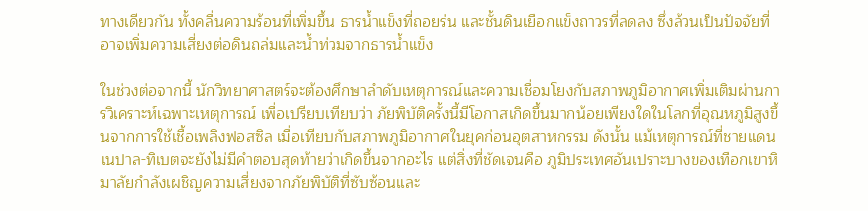ทางเดียวกัน ทั้งคลื่นความร้อนที่เพิ่มขึ้น ธารน้ำแข็งที่ถอยร่น และชั้นดินเยือกแข็งถาวรที่ลดลง ซึ่งล้วนเป็นปัจจัยที่อาจเพิ่มความเสี่ยงต่อดินถล่มและน้ำท่วมจากธารน้ำแข็ง

ในช่วงต่อจากนี้ นักวิทยาศาสตร์จะต้องศึกษาลำดับเหตุการณ์และความเชื่อมโยงกับสภาพภูมิอากาศเพิ่มเติมผ่านการวิเคราะห์เฉพาะเหตุการณ์ เพื่อเปรียบเทียบว่า ภัยพิบัติครั้งนี้มีโอกาสเกิดขึ้นมากน้อยเพียงใดในโลกที่อุณหภูมิสูงขึ้นจากการใช้เชื้อเพลิงฟอสซิล เมื่อเทียบกับสภาพภูมิอากาศในยุคก่อนอุตสาหกรรม ดังนั้น แม้เหตุการณ์ที่ชายแดนเนปาล-ทิเบตจะยังไม่มีคำตอบสุดท้ายว่าเกิดขึ้นจากอะไร แต่สิ่งที่ชัดเจนคือ ภูมิประเทศอันเปราะบางของเทือกเขาหิมาลัยกำลังเผชิญความเสี่ยงจากภัยพิบัติที่ซับซ้อนและ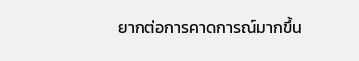ยากต่อการคาดการณ์มากขึ้น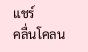แชร์
คลื่นโคลน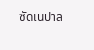ซัดเนปาล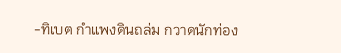-ทิเบต กำแพงดินถล่ม กวาดนักท่อง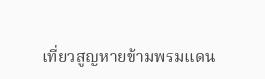เที่ยวสูญหายข้ามพรมแดน